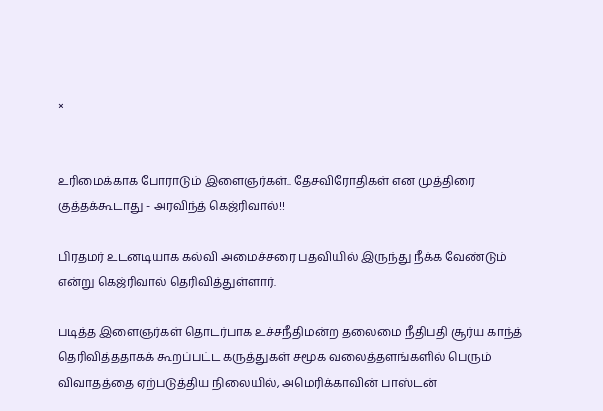×


உரிமைக்காக போராடும் இளைஞர்கள்.. தேசவிரோதிகள் என முத்திரை குத்தக்கூடாது - அரவிந்த் கெஜ்ரிவால்!!

பிரதமர் உடனடியாக கல்வி அமைச்சரை பதவியில் இருந்து நீக்க வேண்டும் என்று கெஜ்ரிவால் தெரிவித்துள்ளார்.

படித்த இளைஞர்கள் தொடர்பாக உச்சநீதிமன்ற தலைமை நீதிபதி சூர்ய காந்த் தெரிவித்ததாகக் கூறப்பட்ட கருத்துகள் சமூக வலைத்தளங்களில் பெரும் விவாதத்தை ஏற்படுத்திய நிலையில், அமெரிக்காவின் பாஸ்டன்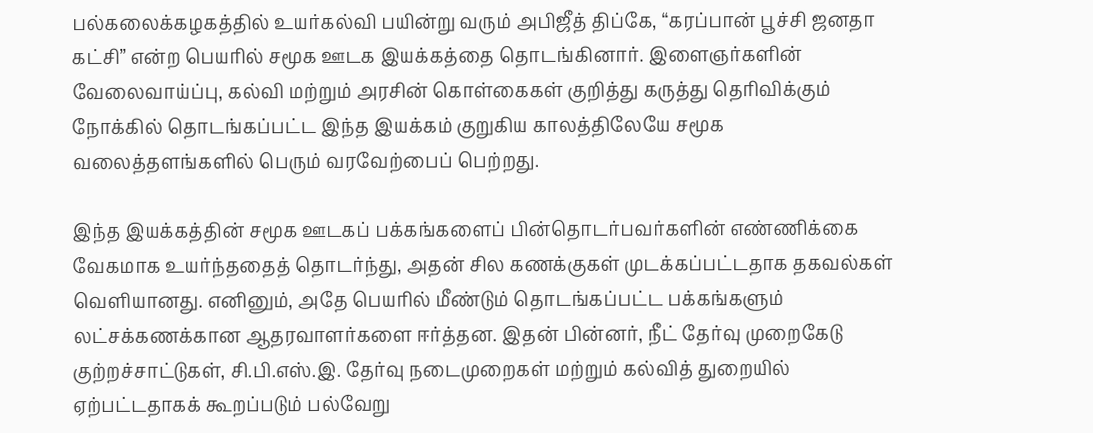பல்கலைக்கழகத்தில் உயர்கல்வி பயின்று வரும் அபிஜீத் திப்கே, “கரப்பான் பூச்சி ஜனதா கட்சி” என்ற பெயரில் சமூக ஊடக இயக்கத்தை தொடங்கினார். இளைஞர்களின் வேலைவாய்ப்பு, கல்வி மற்றும் அரசின் கொள்கைகள் குறித்து கருத்து தெரிவிக்கும் நோக்கில் தொடங்கப்பட்ட இந்த இயக்கம் குறுகிய காலத்திலேயே சமூக வலைத்தளங்களில் பெரும் வரவேற்பைப் பெற்றது.

இந்த இயக்கத்தின் சமூக ஊடகப் பக்கங்களைப் பின்தொடர்பவர்களின் எண்ணிக்கை வேகமாக உயர்ந்ததைத் தொடர்ந்து, அதன் சில கணக்குகள் முடக்கப்பட்டதாக தகவல்கள் வெளியானது. எனினும், அதே பெயரில் மீண்டும் தொடங்கப்பட்ட பக்கங்களும் லட்சக்கணக்கான ஆதரவாளர்களை ஈர்த்தன. இதன் பின்னர், நீட் தேர்வு முறைகேடு குற்றச்சாட்டுகள், சி.பி.எஸ்.இ. தேர்வு நடைமுறைகள் மற்றும் கல்வித் துறையில் ஏற்பட்டதாகக் கூறப்படும் பல்வேறு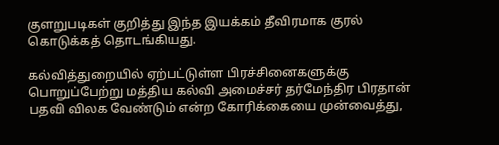குளறுபடிகள் குறித்து இந்த இயக்கம் தீவிரமாக குரல் கொடுக்கத் தொடங்கியது.

கல்வித்துறையில் ஏற்பட்டுள்ள பிரச்சினைகளுக்கு பொறுப்பேற்று மத்திய கல்வி அமைச்சர் தர்மேந்திர பிரதான் பதவி விலக வேண்டும் என்ற கோரிக்கையை முன்வைத்து,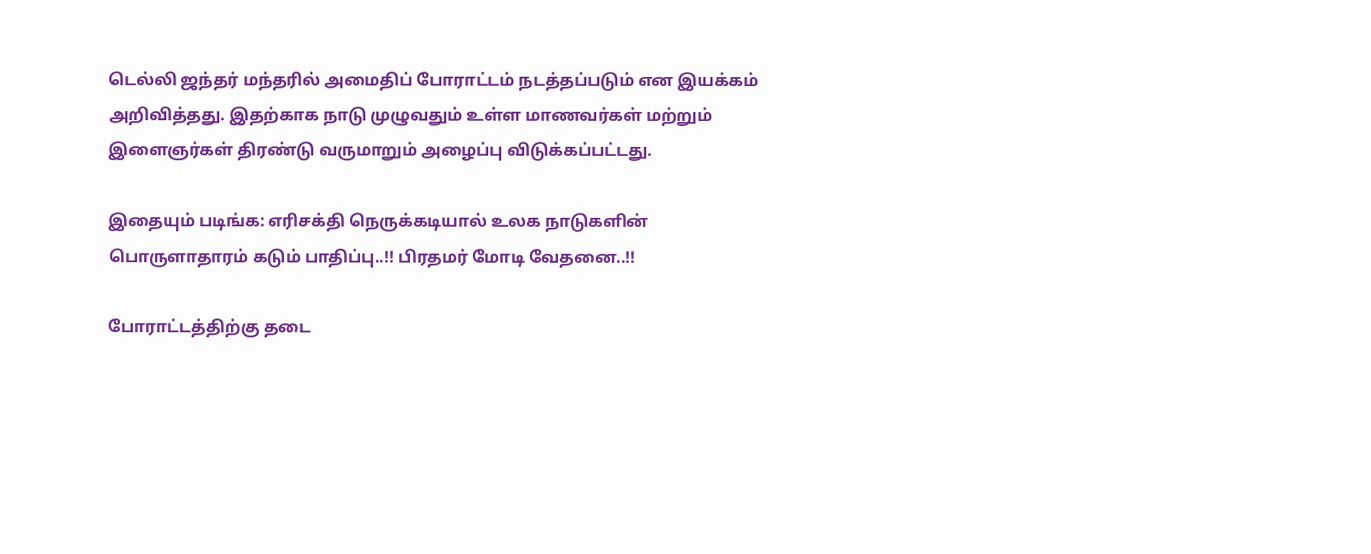டெல்லி ஜந்தர் மந்தரில் அமைதிப் போராட்டம் நடத்தப்படும் என இயக்கம் அறிவித்தது. இதற்காக நாடு முழுவதும் உள்ள மாணவர்கள் மற்றும் இளைஞர்கள் திரண்டு வருமாறும் அழைப்பு விடுக்கப்பட்டது.

இதையும் படிங்க: எரிசக்தி நெருக்கடியால் உலக நாடுகளின் பொருளாதாரம் கடும் பாதிப்பு..!! பிரதமர் மோடி வேதனை..!!

போராட்டத்திற்கு தடை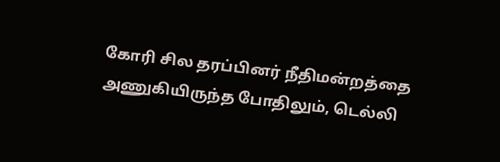கோரி சில தரப்பினர் நீதிமன்றத்தை அணுகியிருந்த போதிலும், டெல்லி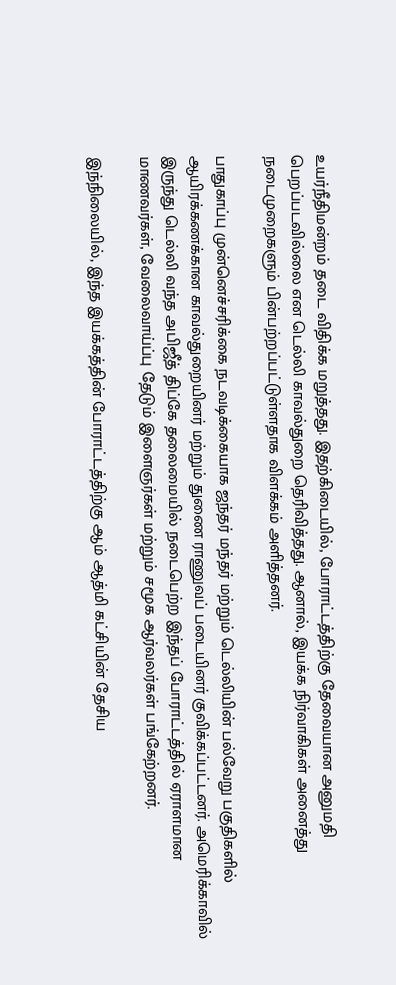உயர்நீதிமன்றம் தடை விதிக்க மறுத்தது. இதற்கிடையில், போராட்டத்திற்கு தேவையான அனுமதி பெறப்படவில்லை என டெல்லி காவல்துறை தெரிவித்தது. ஆனால், இயக்க நிர்வாகிகள் அனைத்து நடைமுறைகளும் பின்பற்றப்பட்டுள்ளதாக விளக்கம் அளித்தனர்.

பாதுகாப்பு முன்னெச்சரிக்கை நடவடிக்கையாக ஜந்தர் மந்தர் மற்றும் டெல்லியின் பல்வேறு பகுதிகளில் ஆயிரக்கணக்கான காவல்துறையினர் மற்றும் துணை ராணுவப் படையினர் குவிக்கப்பட்டனர். அமெரிக்காவில் இருந்து டெல்லி வந்த அபிஜீத் திப்கே தலைமையில் நடைபெற்ற இந்தப் போராட்டத்தில் ஏராளமான மாணவர்கள், வேலைவாய்ப்பு தேடும் இளைஞர்கள் மற்றும் சமூக ஆர்வலர்கள் பங்கேற்றனர்.

இந்நிலையில், இந்த இயக்கத்தின் போராட்டத்திற்கு ஆம் ஆத்மி கட்சியின் தேசிய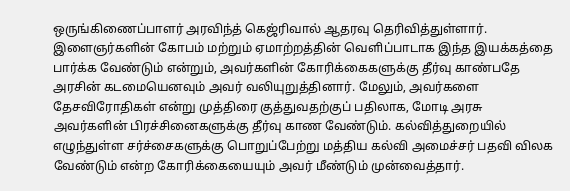ஒருங்கிணைப்பாளர் அரவிந்த் கெஜ்ரிவால் ஆதரவு தெரிவித்துள்ளார். இளைஞர்களின் கோபம் மற்றும் ஏமாற்றத்தின் வெளிப்பாடாக இந்த இயக்கத்தை பார்க்க வேண்டும் என்றும், அவர்களின் கோரிக்கைகளுக்கு தீர்வு காண்பதே அரசின் கடமையெனவும் அவர் வலியுறுத்தினார். மேலும், அவர்களை தேசவிரோதிகள் என்று முத்திரை குத்துவதற்குப் பதிலாக, மோடி அரசு அவர்களின் பிரச்சினைகளுக்கு தீர்வு காண வேண்டும். கல்வித்துறையில் எழுந்துள்ள சர்ச்சைகளுக்கு பொறுப்பேற்று மத்திய கல்வி அமைச்சர் பதவி விலக வேண்டும் என்ற கோரிக்கையையும் அவர் மீண்டும் முன்வைத்தார்.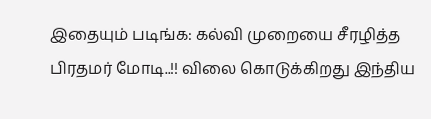இதையும் படிங்க: கல்வி முறையை சீரழித்த பிரதமர் மோடி..!! விலை கொடுக்கிறது இந்திய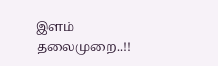இளம் தலைமுறை..!!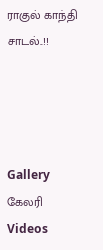ராகுல் காந்தி சாடல்..!!




Gallery கேலரி Videos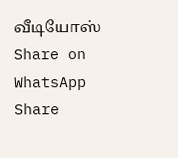வீடியோஸ் Share on WhatsApp Share